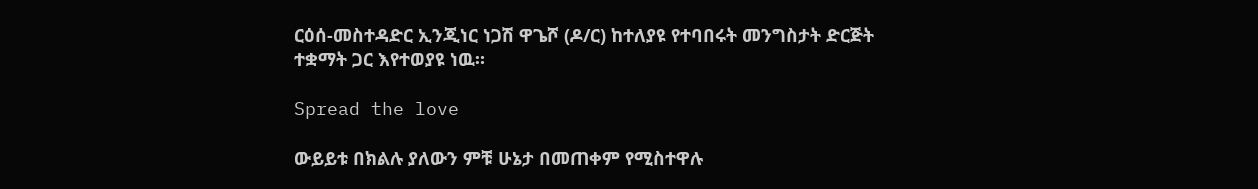ርዕሰ-መስተዳድር ኢንጂነር ነጋሽ ዋጌሾ (ዶ/ር) ከተለያዩ የተባበሩት መንግስታት ድርጅት ተቋማት ጋር እየተወያዩ ነዉ።

Spread the love

ውይይቱ በክልሉ ያለውን ምቹ ሁኔታ በመጠቀም የሚስተዋሉ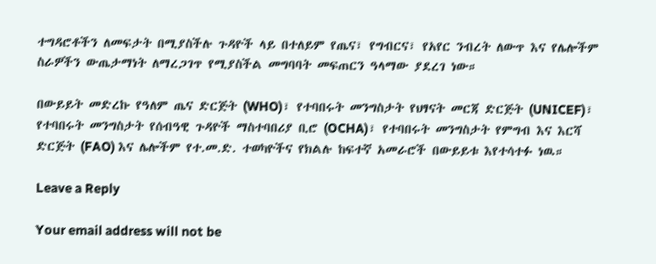ተግዳሮቶችን ለመፍታት በሚያስችሉ ጉዳዮች ላይ በተለይም የጤና፣ የግብርና፣ የአየር ንብረት ለውጥ እና የሌሎችም ስራዎችን ውጤታማነት ለማረጋገጥ የሚያስችል መግባባት መፍጠርን ዓላማው ያደረገ ነው።

በውይይት መድረኩ የዓለም ጤና ድርጅት (WHO)፣ የተባበሩት መንግስታት የህፃናት መርጃ ድርጅት (UNICEF)፣ የተባበሩት መንግስታት የሰብዓዊ ጉዳዮች ማስተባበሪያ ቢሮ (OCHA)፣ የተባበሩት መንግስታት የምግብ እና እርሻ ድርጅት (FAO) እና ሌሎችም የተ.መ.ድ. ተወካዮችና የክልሉ ከፍተኛ አመራሮች በውይይቱ እየተሳተፉ ነዉ።

Leave a Reply

Your email address will not be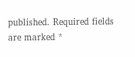published. Required fields are marked *